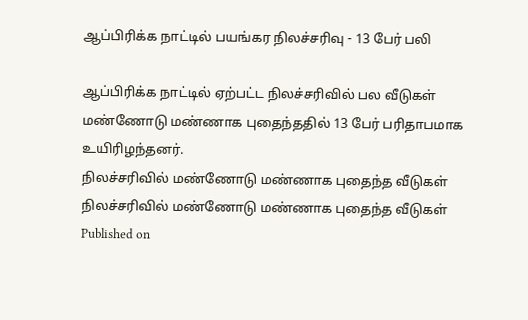ஆப்பிரிக்க நாட்டில் பயங்கர நிலச்சரிவு - 13 பேர் பலி

ஆப்பிரிக்க நாட்டில் ஏற்பட்ட நிலச்சரிவில் பல வீடுகள் மண்ணோடு மண்ணாக புதைந்ததில் 13 பேர் பரிதாபமாக உயிரிழந்தனர்.
நிலச்சரிவில் மண்ணோடு மண்ணாக புதைந்த வீடுகள்
நிலச்சரிவில் மண்ணோடு மண்ணாக புதைந்த வீடுகள்
Published on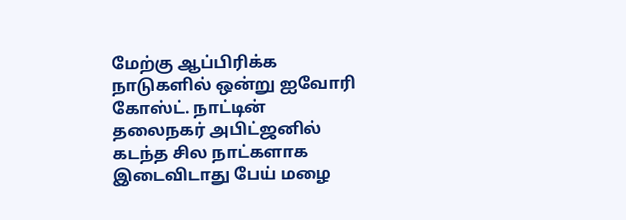மேற்கு ஆப்பிரிக்க நாடுகளில் ஒன்று ஐவோரி கோஸ்ட். நாட்டின் தலைநகர் அபிட்ஜனில் கடந்த சில நாட்களாக இடைவிடாது பேய் மழை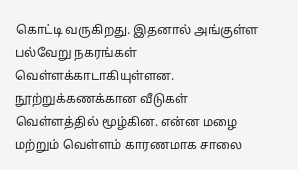கொட்டி வருகிறது. இதனால் அங்குள்ள பல்வேறு நகரங்கள் வெள்ளக்காடாகியுள்ளன. நூற்றுக்கணக்கான வீடுகள் வெள்ளத்தில் மூழ்கின. என்ன மழை மற்றும் வெள்ளம் காரணமாக சாலை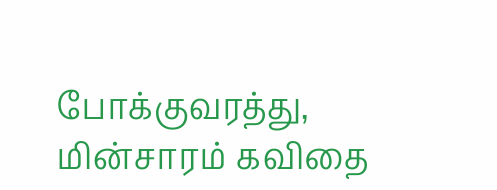போக்குவரத்து, மின்சாரம் கவிதை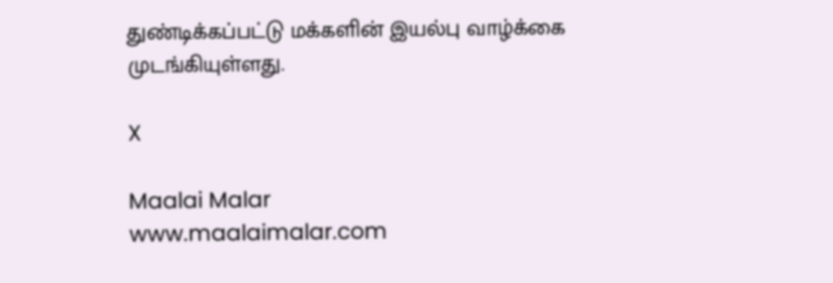துண்டிக்கப்பட்டு மக்களின் இயல்பு வாழ்க்கை முடங்கியுள்ளது.

X

Maalai Malar
www.maalaimalar.com